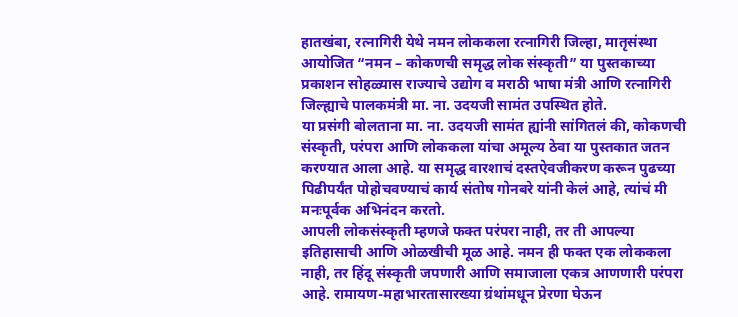हातखंबा, रत्नागिरी येथे नमन लोककला रत्नागिरी जिल्हा, मातृसंस्था आयोजित “नमन – कोकणची समृद्ध लोक संस्कृती” या पुस्तकाच्या प्रकाशन सोहळ्यास राज्याचे उद्योग व मराठी भाषा मंत्री आणि रत्नागिरी जिल्ह्याचे पालकमंत्री मा. ना. उदयजी सामंत उपस्थित होते.
या प्रसंगी बोलताना मा. ना. उदयजी सामंत ह्यांनी सांगितलं की, कोकणची संस्कृती, परंपरा आणि लोककला यांचा अमूल्य ठेवा या पुस्तकात जतन करण्यात आला आहे. या समृद्ध वारशाचं दस्तऐवजीकरण करून पुढच्या पिढीपर्यंत पोहोचवण्याचं कार्य संतोष गोनबरे यांनी केलं आहे, त्यांचं मी मनःपूर्वक अभिनंदन करतो.
आपली लोकसंस्कृती म्हणजे फक्त परंपरा नाही, तर ती आपल्या इतिहासाची आणि ओळखीची मूळ आहे. नमन ही फक्त एक लोककला नाही, तर हिंदू संस्कृती जपणारी आणि समाजाला एकत्र आणणारी परंपरा आहे. रामायण-महाभारतासारख्या ग्रंथांमधून प्रेरणा घेऊन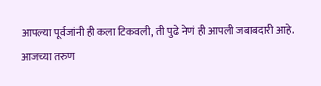आपल्या पूर्वजांनी ही कला टिकवली, ती पुढे नेणं ही आपली जबाबदारी आहे.
आजच्या तरुण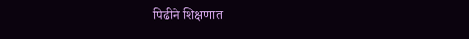पिढीने शिक्षणात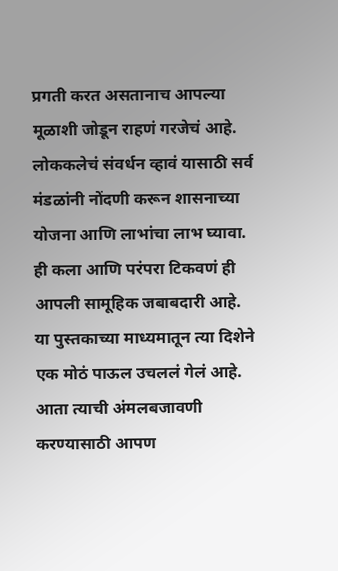प्रगती करत असतानाच आपल्या मूळाशी जोडून राहणं गरजेचं आहे. लोककलेचं संवर्धन व्हावं यासाठी सर्व मंडळांनी नोंदणी करून शासनाच्या योजना आणि लाभांचा लाभ घ्यावा.
ही कला आणि परंपरा टिकवणं ही आपली सामूहिक जबाबदारी आहे. या पुस्तकाच्या माध्यमातून त्या दिशेने एक मोठं पाऊल उचललं गेलं आहे. आता त्याची अंमलबजावणी करण्यासाठी आपण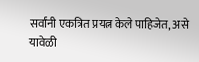सर्वांनी एकत्रित प्रयत्न केले पाहिजेत, असे यावेळी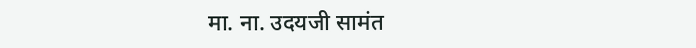मा. ना. उदयजी सामंत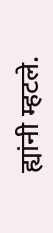ह्यांनी म्हटले.